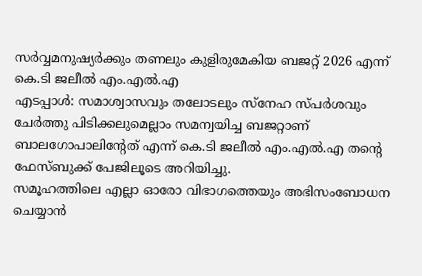സർവ്വമനുഷ്യർക്കും തണലും കുളിരുമേകിയ ബജറ്റ് 2026 എന്ന് കെ.ടി ജലീൽ എം.എൽ.എ
എടപ്പാൾ: സമാശ്വാസവും തലോടലും സ്നേഹ സ്പർശവും ചേർത്തു പിടിക്കലുമെല്ലാം സമന്വയിച്ച ബജറ്റാണ് ബാലഗോപാലിൻ്റേത് എന്ന് കെ.ടി ജലീൽ എം.എൽ.എ തന്റെ ഫേസ്ബുക്ക് പേജിലൂടെ അറിയിച്ചു.
സമൂഹത്തിലെ എല്ലാ ഓരോ വിഭാഗത്തെയും അഭിസംബോധന ചെയ്യാൻ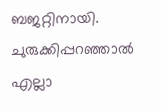ബജറ്റിനായി. ചുരുക്കിപ്പറഞ്ഞാൽ എല്ലാ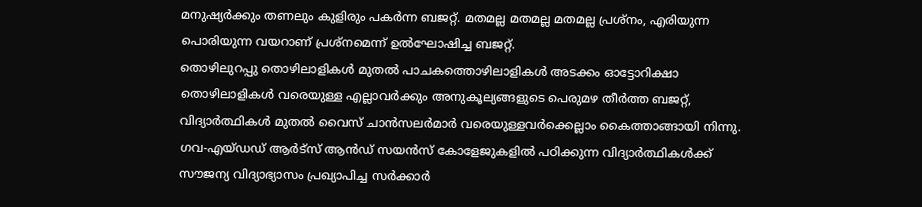മനുഷ്യർക്കും തണലും കുളിരും പകർന്ന ബജറ്റ്. മതമല്ല മതമല്ല മതമല്ല പ്രശ്നം, എരിയുന്ന പൊരിയുന്ന വയറാണ് പ്രശ്നമെന്ന് ഉൽഘോഷിച്ച ബജറ്റ്.
തൊഴിലുറപ്പു തൊഴിലാളികൾ മുതൽ പാചകത്തൊഴിലാളികൾ അടക്കം ഓട്ടോറിക്ഷാ തൊഴിലാളികൾ വരെയുള്ള എല്ലാവർക്കും അനുകൂല്യങ്ങളുടെ പെരുമഴ തീർത്ത ബജറ്റ്, വിദ്യാർത്ഥികൾ മുതൽ വൈസ് ചാൻസലർമാർ വരെയുള്ളവർക്കെല്ലാം കൈത്താങ്ങായി നിന്നു. ഗവ-എയ്ഡഡ് ആർട്സ് ആൻഡ് സയൻസ് കോളേജുകളിൽ പഠിക്കുന്ന വിദ്യാർത്ഥികൾക്ക് സൗജന്യ വിദ്യാഭ്യാസം പ്രഖ്യാപിച്ച സർക്കാർ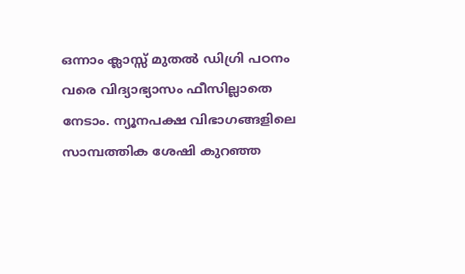ഒന്നാം ക്ലാസ്സ് മുതൽ ഡിഗ്രി പഠനം വരെ വിദ്യാഭ്യാസം ഫീസില്ലാതെ നേടാം. ന്യൂനപക്ഷ വിഭാഗങ്ങളിലെ സാമ്പത്തിക ശേഷി കുറഞ്ഞ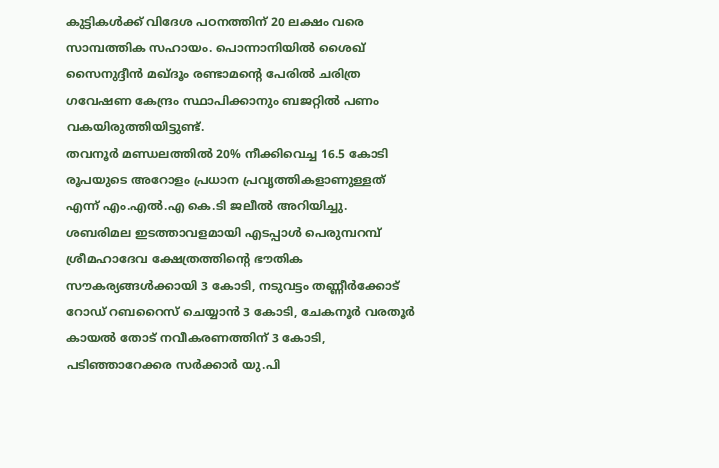കുട്ടികൾക്ക് വിദേശ പഠനത്തിന് 20 ലക്ഷം വരെ സാമ്പത്തിക സഹായം. പൊന്നാനിയിൽ ശൈഖ് സൈനുദ്ദീൻ മഖ്ദൂം രണ്ടാമൻ്റെ പേരിൽ ചരിത്ര ഗവേഷണ കേന്ദ്രം സ്ഥാപിക്കാനും ബജറ്റിൽ പണം വകയിരുത്തിയിട്ടുണ്ട്.
തവനൂർ മണ്ഡലത്തിൽ 20% നീക്കിവെച്ച 16.5 കോടി രൂപയുടെ അറോളം പ്രധാന പ്രവൃത്തികളാണുള്ളത് എന്ന് എം.എൽ.എ കെ.ടി ജലീൽ അറിയിച്ചു. ശബരിമല ഇടത്താവളമായി എടപ്പാൾ പെരുമ്പറമ്പ് ശ്രീമഹാദേവ ക്ഷേത്രത്തിൻ്റെ ഭൗതിക സൗകര്യങ്ങൾക്കായി 3 കോടി, നടുവട്ടം തണ്ണീർക്കോട് റോഡ് റബറൈസ് ചെയ്യാൻ 3 കോടി, ചേകനൂർ വരതൂർ കായൽ തോട് നവീകരണത്തിന് 3 കോടി, പടിഞ്ഞാറേക്കര സർക്കാർ യു.പി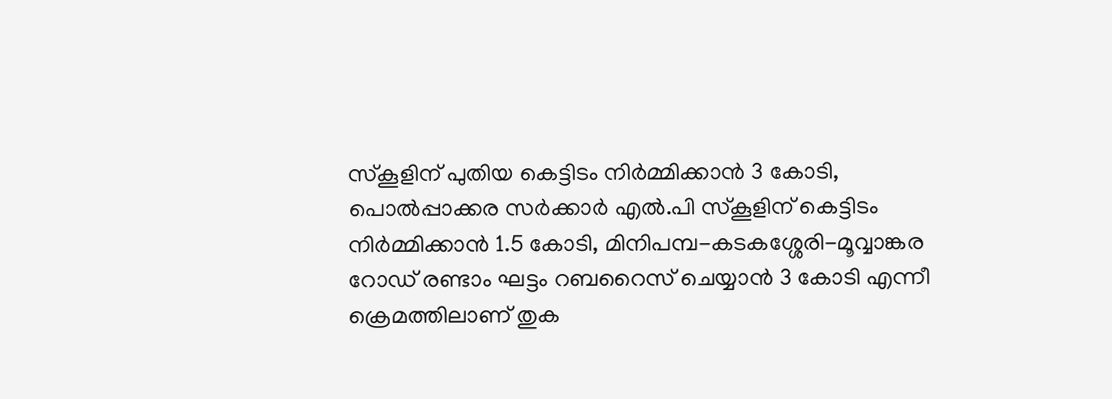സ്കൂളിന് പുതിയ കെട്ടിടം നിർമ്മിക്കാൻ 3 കോടി, പൊൽപ്പാക്കര സർക്കാർ എൽ.പി സ്കൂളിന് കെട്ടിടം നിർമ്മിക്കാൻ 1.5 കോടി, മിനിപമ്പ-കടകശ്ശേരി-മൂവ്വാങ്കര റോഡ് രണ്ടാം ഘട്ടം റബറൈസ് ചെയ്യാൻ 3 കോടി എന്നീ ക്രെമത്തിലാണ് തുക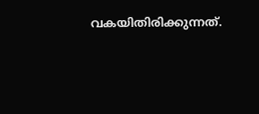വകയിതിരിക്കുന്നത്.